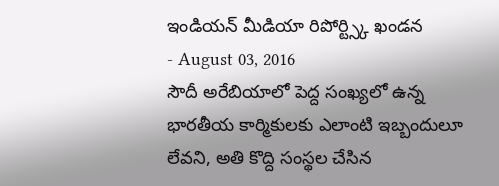ఇండియన్ మీడియా రిపోర్ట్స్కి ఖండన
- August 03, 2016
సౌదీ అరేబియాలో పెద్ద సంఖ్యలో ఉన్న భారతీయ కార్మికులకు ఎలాంటి ఇబ్బందులూ లేవని, అతి కొద్ది సంస్థల చేసిన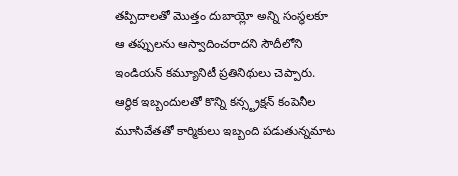తప్పిదాలతో మొత్తం దుబాయ్లో అన్ని సంస్థలకూ ఆ తప్పులను ఆస్వాదించరాదని సౌదీలోని ఇండియన్ కమ్యూనిటీ ప్రతినిథులు చెప్పారు. ఆర్థిక ఇబ్బందులతో కొన్ని కన్స్ట్రక్షన్ కంపెనీల మూసివేతతో కార్మికులు ఇబ్బంది పడుతున్నమాట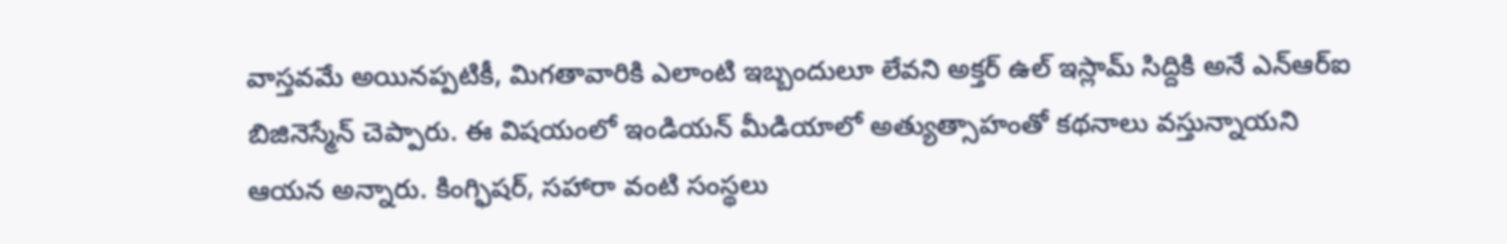వాస్తవమే అయినప్పటికీ, మిగతావారికి ఎలాంటి ఇబ్బందులూ లేవని అక్తర్ ఉల్ ఇస్లామ్ సిద్దికి అనే ఎన్ఆర్ఐ బిజినెస్మేన్ చెప్పారు. ఈ విషయంలో ఇండియన్ మీడియాలో అత్యుత్సాహంతో కథనాలు వస్తున్నాయని ఆయన అన్నారు. కింగ్ఫిషర్, సహారా వంటి సంస్థలు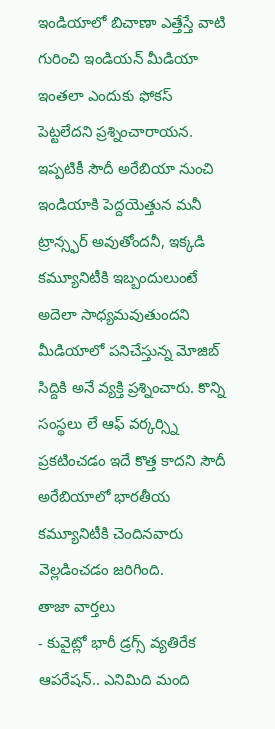ఇండియాలో బిచాణా ఎత్తేస్తే వాటి గురించి ఇండియన్ మీడియా ఇంతలా ఎందుకు ఫోకస్ పెట్టలేదని ప్రశ్నించారాయన. ఇప్పటికీ సౌదీ అరేబియా నుంచి ఇండియాకి పెద్దయెత్తున మనీ ట్రాన్స్ఫర్ అవుతోందనీ, ఇక్కడి కమ్యూనిటీకి ఇబ్బందులుంటే అదెలా సాధ్యమవుతుందని మీడియాలో పనిచేస్తున్న మోజిబ్ సిద్దికి అనే వ్యక్తి ప్రశ్నించారు. కొన్ని సంస్థలు లే ఆఫ్ వర్కర్స్ని ప్రకటించడం ఇదే కొత్త కాదని సౌదీ అరేబియాలో భారతీయ కమ్యూనిటీకి చెందినవారు వెల్లడించడం జరిగింది.
తాజా వార్తలు
- కువైట్లో భారీ డ్రగ్స్ వ్యతిరేక ఆపరేషన్.. ఎనిమిది మంది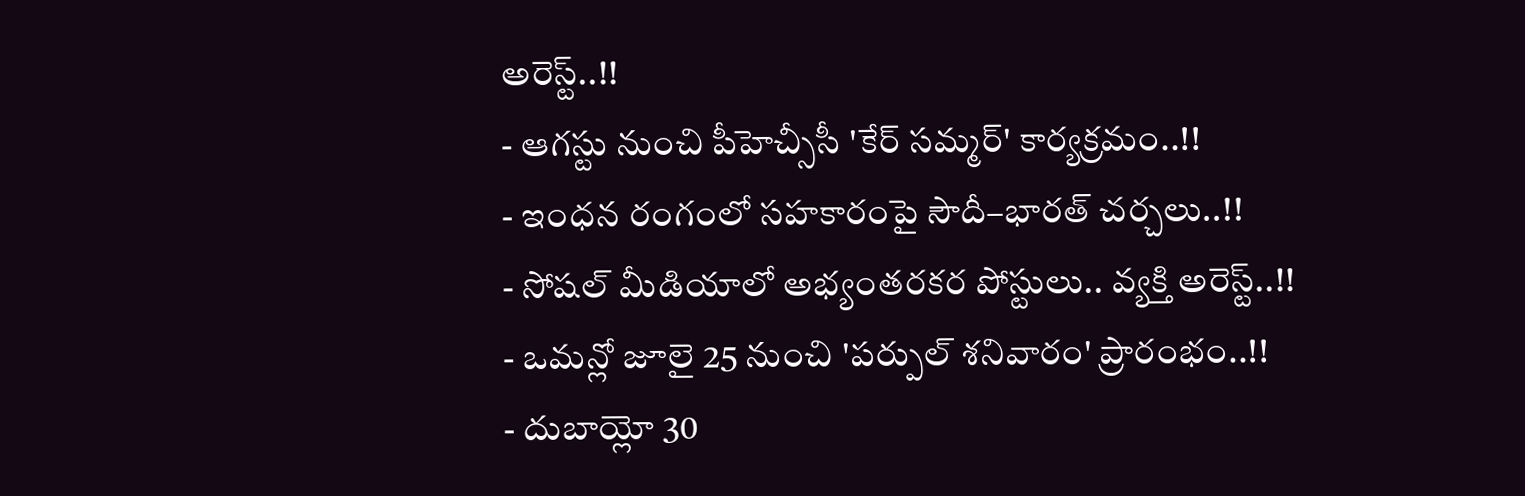అరెస్ట్..!!
- ఆగస్టు నుంచి పీహెచ్సీసీ 'కేర్ సమ్మర్' కార్యక్రమం..!!
- ఇంధన రంగంలో సహకారంపై సౌదీ–భారత్ చర్చలు..!!
- సోషల్ మీడియాలో అభ్యంతరకర పోస్టులు.. వ్యక్తి అరెస్ట్..!!
- ఒమన్లో జూలై 25 నుంచి 'పర్పుల్ శనివారం' ప్రారంభం..!!
- దుబాయ్లో 30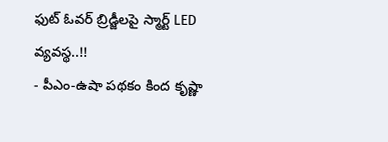ఫుట్ ఓవర్ బ్రిడ్జీలపై స్మార్ట్ LED వ్యవస్థ..!!
- పీఎం-ఉషా పథకం కింద కృష్ణా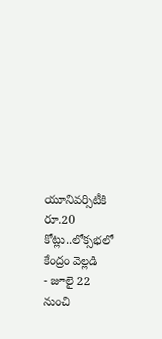యూనివర్సిటీకి రూ.20 కోట్లు..లోక్సభలో కేంద్రం వెల్లడి
- జూలై 22 నుంచి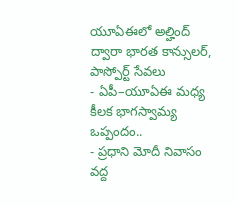యూఏఈలో అల్హింద్ ద్వారా భారత కాన్సులర్, పాస్పోర్ట్ సేవలు
- ఏపీ–యూఏఈ మధ్య కీలక భాగస్వామ్య ఒప్పందం..
- ప్రధాని మోదీ నివాసం వద్ద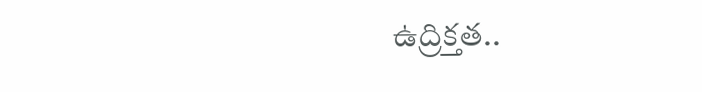ఉద్రిక్తత..